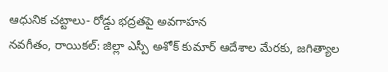ఆధునిక చట్టాలు- రోడ్డు భద్రతపై అవగాహన
నవగీతం, రాయికల్: జిల్లా ఎస్పీ అశోక్ కుమార్ ఆదేశాల మేరకు, జగిత్యాల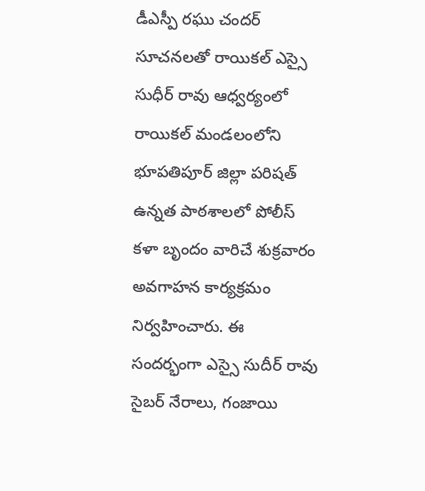డీఎస్పీ రఘు చందర్ సూచనలతో రాయికల్ ఎస్సై సుధీర్ రావు ఆధ్వర్యంలో రాయికల్ మండలంలోని భూపతిపూర్ జిల్లా పరిషత్ ఉన్నత పాఠశాలలో పోలీస్ కళా బృందం వారిచే శుక్రవారం అవగాహన కార్యక్రమం నిర్వహించారు. ఈ సందర్భంగా ఎస్సై సుదీర్ రావు సైబర్ నేరాలు, గంజాయి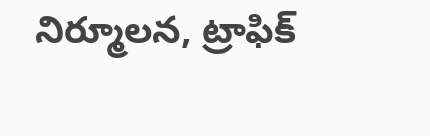నిర్మూలన, ట్రాఫిక్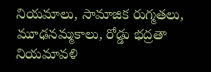నియమాలు, సామాజిక రుగ్మతలు, మూఢనమ్మకాలు, రోడ్డు భద్రతా నియమావళి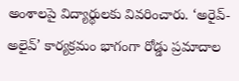అంశాలపై విద్యార్థులకు వివరించారు. ‘అరైవ్-అలైవ్’ కార్యక్రమం భాగంగా రోడ్డు ప్రమాదాల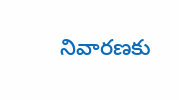నివారణకు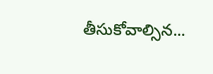తీసుకోవాల్సిన...